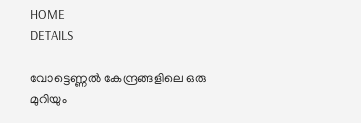HOME
DETAILS

വോട്ടെണ്ണല്‍ കേന്ദ്രങ്ങളിലെ ഒരു മുറിയും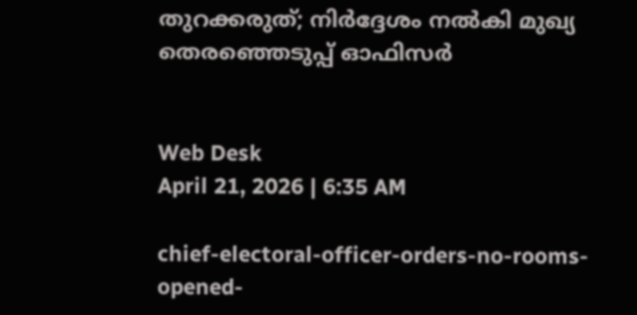തുറക്കരുത്; നിര്‍ദ്ദേശം നല്‍കി മുഖ്യ തെരഞ്ഞെടുപ്പ് ഓഫിസര്‍


Web Desk
April 21, 2026 | 6:35 AM

chief-electoral-officer-orders-no-rooms-opened-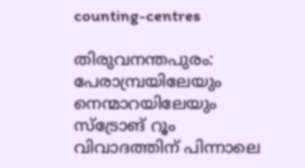counting-centres

തിരുവനന്തപുരം: പേരാമ്പ്രയിലേയും നെന്മാറയിലേയും സ്‌ട്രോങ് റൂം വിവാദത്തിന് പിന്നാലെ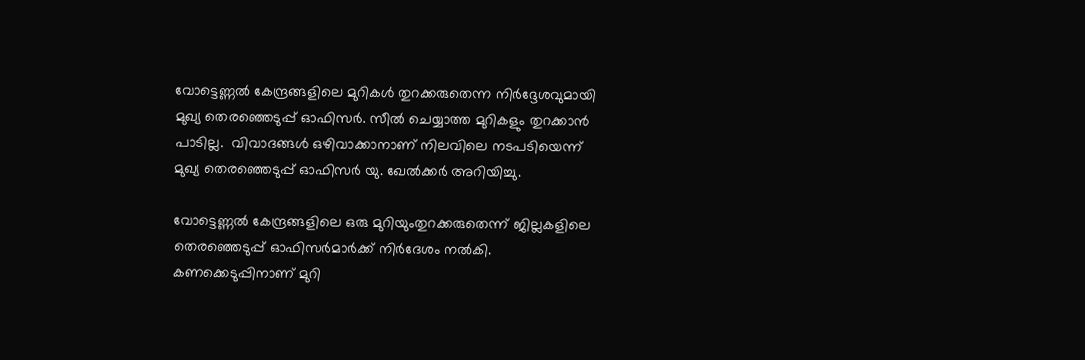വോട്ടെണ്ണല്‍ കേന്ദ്രങ്ങളിലെ മുറികള്‍ തുറക്കരുതെന്ന നിര്‍ദ്ദേശവുമായി മുഖ്യ തെരഞ്ഞെടുപ്പ് ഓഫിസര്‍. സീല്‍ ചെയ്യാത്ത മുറികളും തുറക്കാന്‍ പാടില്ല.  വിവാദങ്ങള്‍ ഒഴിവാക്കാനാണ് നിലവിലെ നടപടിയെന്ന് മുഖ്യ തെരഞ്ഞെടുപ്പ് ഓഫിസര്‍ യു. ഖേല്‍ക്കര്‍ അറിയിച്ചു.

വോട്ടെണ്ണല്‍ കേന്ദ്രങ്ങളിലെ ഒരു മുറിയുംതുറക്കരുതെന്ന് ജില്ലകളിലെ തെരഞ്ഞെടുപ്പ് ഓഫിസര്‍മാര്‍ക്ക് നിര്‍ദേശം നല്‍കി. കണക്കെടുപ്പിനാണ് മുറി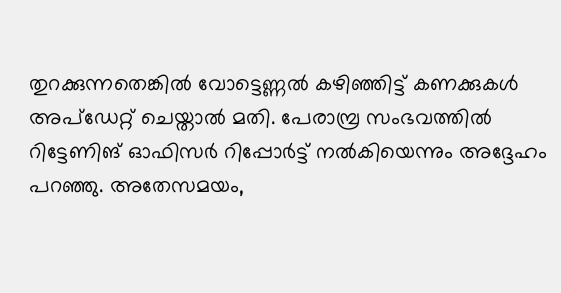തുറക്കുന്നതെങ്കില്‍ വോട്ടെണ്ണല്‍ കഴിഞ്ഞിട്ട് കണക്കുകള്‍ അപ്ഡേറ്റ് ചെയ്താല്‍ മതി. പേരാമ്പ്ര സംഭവത്തില്‍ റിട്ടേണിങ് ഓഫിസര്‍ റിപ്പോര്‍ട്ട് നല്‍കിയെന്നും അദ്ദേഹം പറഞ്ഞു. അതേസമയം,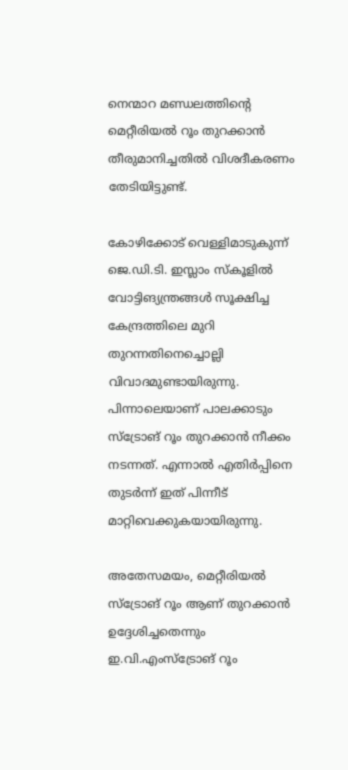നെന്മാറ മണ്ഡലത്തിന്റെ മെറ്റീരിയല്‍ റൂം തുറക്കാന്‍ തീരുമാനിച്ചതില്‍ വിശദീകരണം തേടിയിട്ടുണ്ട്.

കോഴിക്കോട് വെള്ളിമാടുകുന്ന് ജെ.ഡി.ടി. ഇസ്ലാം സ്‌കൂളില്‍ വോട്ടിങ്യന്ത്രങ്ങള്‍ സൂക്ഷിച്ച കേന്ദ്രത്തിലെ മുറി തുറന്നതിനെച്ചൊല്ലി വിവാദമുണ്ടായിരുന്നു. പിന്നാലെയാണ് പാലക്കാടും സ്‌ട്രോങ് റൂം തുറക്കാന്‍ നീക്കം നടന്നത്. എന്നാല്‍ എതിര്‍പ്പിനെ തുടര്‍ന്ന് ഇത് പിന്നീട് മാറ്റിവെക്കുകയായിരുന്നു.

അതേസമയം, മെറ്റീരിയല്‍ സ്‌ട്രോങ് റൂം ആണ് തുറക്കാന്‍ ഉദ്ദേശിച്ചതെന്നും ഇ.വി.എംസ്‌ട്രോങ് റൂം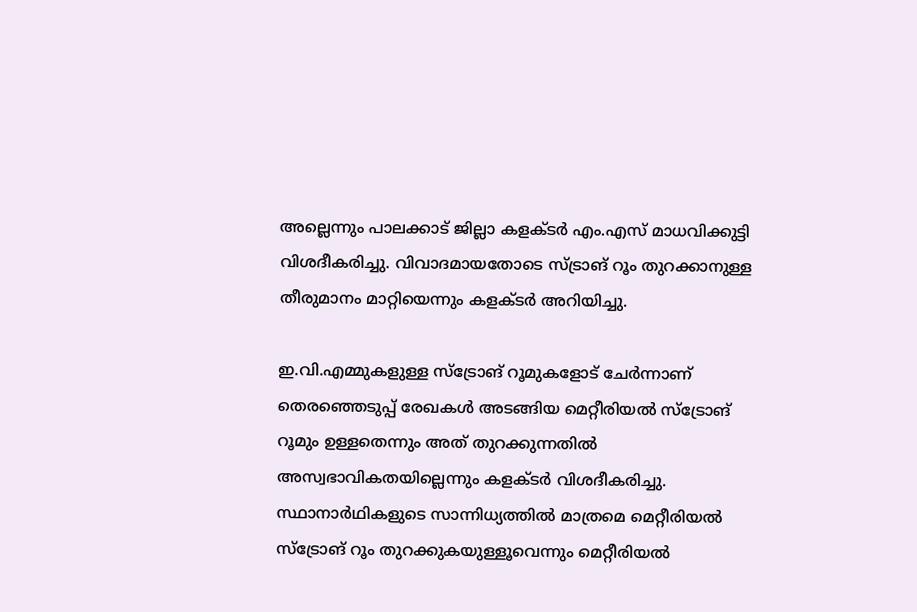അല്ലെന്നും പാലക്കാട് ജില്ലാ കളക്ടര്‍ എം.എസ് മാധവിക്കുട്ടി വിശദീകരിച്ചു. വിവാദമായതോടെ സ്ട്രാങ് റൂം തുറക്കാനുള്ള തീരുമാനം മാറ്റിയെന്നും കളക്ടര്‍ അറിയിച്ചു.

ഇ.വി.എമ്മുകളുള്ള സ്‌ട്രോങ് റൂമുകളോട് ചേര്‍ന്നാണ് തെരഞ്ഞെടുപ്പ് രേഖകള്‍ അടങ്ങിയ മെറ്റീരിയല്‍ സ്‌ട്രോങ് റൂമും ഉള്ളതെന്നും അത് തുറക്കുന്നതില്‍ അസ്വഭാവികതയില്ലെന്നും കളക്ടര്‍ വിശദീകരിച്ചു. സ്ഥാനാര്‍ഥികളുടെ സാന്നിധ്യത്തില്‍ മാത്രമെ മെറ്റീരിയല്‍ സ്‌ട്രോങ് റൂം തുറക്കുകയുള്ളൂവെന്നും മെറ്റീരിയല്‍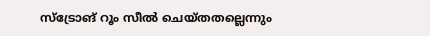സ്‌ട്രോങ് റൂം സീല്‍ ചെയ്തതല്ലെന്നും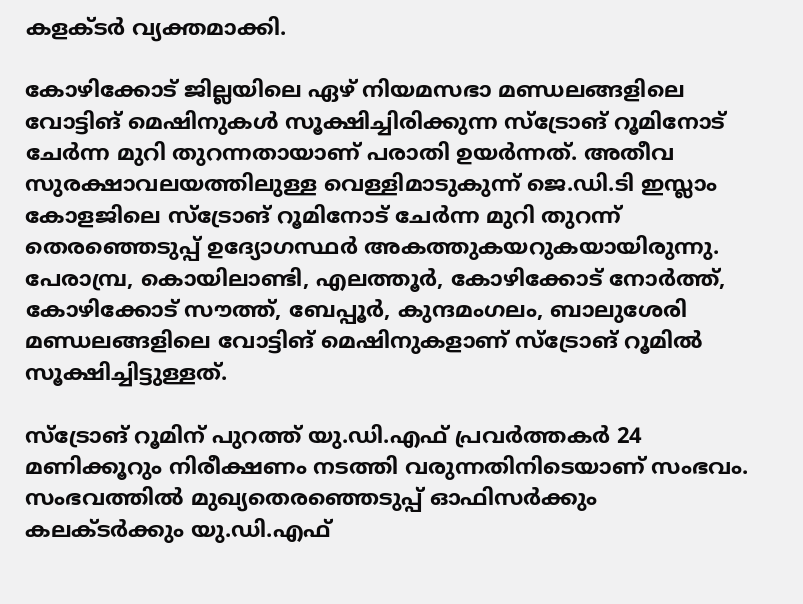കളക്ടര്‍ വ്യക്തമാക്കി.

കോഴിക്കോട് ജില്ലയിലെ ഏഴ് നിയമസഭാ മണ്ഡലങ്ങളിലെ വോട്ടിങ് മെഷിനുകള്‍ സൂക്ഷിച്ചിരിക്കുന്ന സ്ട്രോങ് റൂമിനോട് ചേര്‍ന്ന മുറി തുറന്നതായാണ് പരാതി ഉയര്‍ന്നത്. അതീവ സുരക്ഷാവലയത്തിലുള്ള വെള്ളിമാടുകുന്ന് ജെ.ഡി.ടി ഇസ്ലാം കോളജിലെ സ്ട്രോങ് റൂമിനോട് ചേര്‍ന്ന മുറി തുറന്ന് തെരഞ്ഞെടുപ്പ് ഉദ്യോഗസ്ഥര്‍ അകത്തുകയറുകയായിരുന്നു. പേരാമ്പ്ര, കൊയിലാണ്ടി, എലത്തൂര്‍, കോഴിക്കോട് നോര്‍ത്ത്, കോഴിക്കോട് സൗത്ത്, ബേപ്പൂര്‍, കുന്ദമംഗലം, ബാലുശേരി മണ്ഡലങ്ങളിലെ വോട്ടിങ് മെഷിനുകളാണ് സ്ട്രോങ് റൂമില്‍ സൂക്ഷിച്ചിട്ടുള്ളത്.

സ്ട്രോങ് റൂമിന് പുറത്ത് യു.ഡി.എഫ് പ്രവര്‍ത്തകര്‍ 24 മണിക്കൂറും നിരീക്ഷണം നടത്തി വരുന്നതിനിടെയാണ് സംഭവം. സംഭവത്തില്‍ മുഖ്യതെരഞ്ഞെടുപ്പ് ഓഫിസര്‍ക്കും കലക്ടര്‍ക്കും യു.ഡി.എഫ്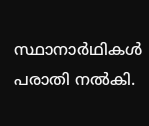സ്ഥാനാര്‍ഥികള്‍ പരാതി നല്‍കി.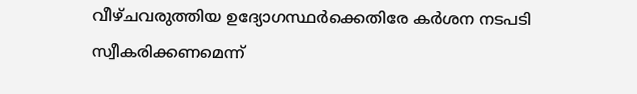വീഴ്ചവരുത്തിയ ഉദ്യോഗസ്ഥര്‍ക്കെതിരേ കര്‍ശന നടപടി സ്വീകരിക്കണമെന്ന്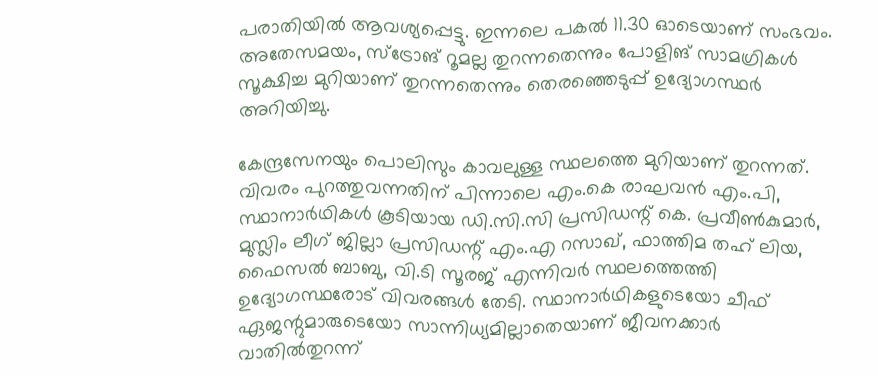പരാതിയില്‍ ആവശ്യപ്പെട്ടു. ഇന്നലെ പകല്‍ 11.30 ഓടെയാണ് സംഭവം. അതേസമയം, സ്ട്രോങ് റൂമല്ല തുറന്നതെന്നും പോളിങ് സാമഗ്രികള്‍ സൂക്ഷിച്ച മുറിയാണ് തുറന്നതെന്നും തെരഞ്ഞെടുപ്പ് ഉദ്യോഗസ്ഥര്‍ അറിയിച്ചു.

കേന്ദ്രസേനയും പൊലിസും കാവലുള്ള സ്ഥലത്തെ മുറിയാണ് തുറന്നത്. വിവരം പുറത്തുവന്നതിന് പിന്നാലെ എം.കെ രാഘവന്‍ എം.പി, സ്ഥാനാര്‍ഥികള്‍ കൂടിയായ ഡി.സി.സി പ്രസിഡന്റ് കെ. പ്രവീണ്‍കുമാര്‍, മുസ്ലിം ലീഗ് ജില്ലാ പ്രസിഡന്റ് എം.എ റസാഖ്, ഫാത്തിമ തഹ് ലിയ, ഫൈസല്‍ ബാബു, വി.ടി സൂരജ് എന്നിവര്‍ സ്ഥലത്തെത്തി ഉദ്യോഗസ്ഥരോട് വിവരങ്ങള്‍ തേടി. സ്ഥാനാര്‍ഥികളുടെയോ ചീഫ് ഏജന്റുമാരുടെയോ സാന്നിധ്യമില്ലാതെയാണ് ജീവനക്കാര്‍ വാതില്‍തുറന്ന്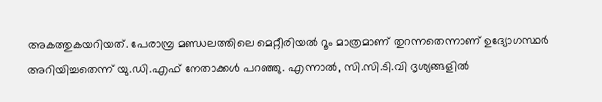അകത്തുകയറിയത്. പേരാമ്പ്ര മണ്ഡലത്തിലെ മെറ്റീരിയല്‍ റൂം മാത്രമാണ് തുറന്നതെന്നാണ് ഉദ്യോഗസ്ഥര്‍ അറിയിച്ചതെന്ന് യു.ഡി.എഫ് നേതാക്കള്‍ പറഞ്ഞു. എന്നാല്‍, സി.സി.ടി.വി ദൃശ്യങ്ങളില്‍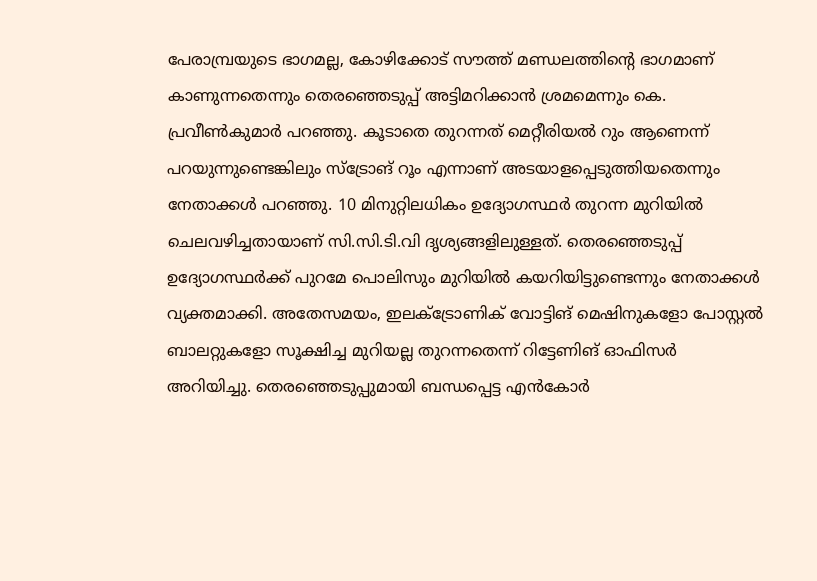പേരാമ്പ്രയുടെ ഭാഗമല്ല, കോഴിക്കോട് സൗത്ത് മണ്ഡലത്തിന്റെ ഭാഗമാണ് കാണുന്നതെന്നും തെരഞ്ഞെടുപ്പ് അട്ടിമറിക്കാന്‍ ശ്രമമെന്നും കെ. പ്രവീണ്‍കുമാര്‍ പറഞ്ഞു. കൂടാതെ തുറന്നത് മെറ്റീരിയല്‍ റും ആണെന്ന് പറയുന്നുണ്ടെങ്കിലും സ്ട്രോങ് റൂം എന്നാണ് അടയാളപ്പെടുത്തിയതെന്നും നേതാക്കള്‍ പറഞ്ഞു. 10 മിനുറ്റിലധികം ഉദ്യോഗസ്ഥര്‍ തുറന്ന മുറിയില്‍ ചെലവഴിച്ചതായാണ് സി.സി.ടി.വി ദൃശ്യങ്ങളിലുള്ളത്. തെരഞ്ഞെടുപ്പ് ഉദ്യോഗസ്ഥര്‍ക്ക് പുറമേ പൊലിസും മുറിയില്‍ കയറിയിട്ടുണ്ടെന്നും നേതാക്കള്‍ വ്യക്തമാക്കി. അതേസമയം, ഇലക്ട്രോണിക് വോട്ടിങ് മെഷിനുകളോ പോസ്റ്റല്‍ ബാലറ്റുകളോ സൂക്ഷിച്ച മുറിയല്ല തുറന്നതെന്ന് റിട്ടേണിങ് ഓഫിസര്‍ അറിയിച്ചു. തെരഞ്ഞെടുപ്പുമായി ബന്ധപ്പെട്ട എന്‍കോര്‍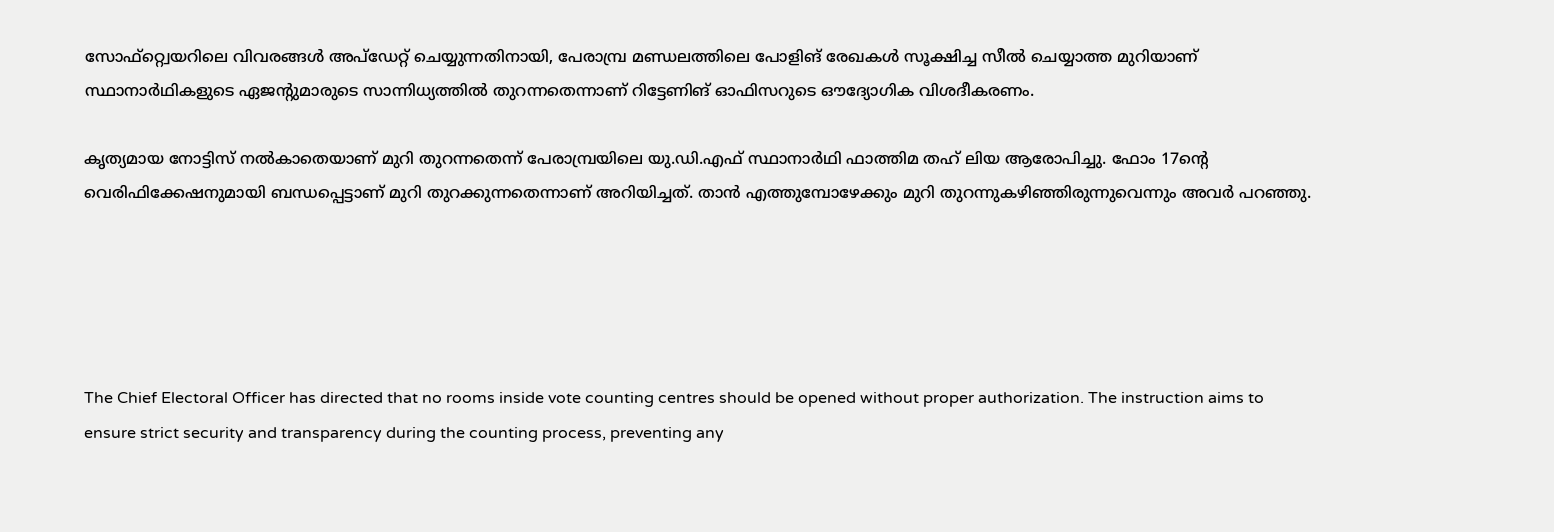സോഫ്റ്റ്വെയറിലെ വിവരങ്ങള്‍ അപ്ഡേറ്റ് ചെയ്യുന്നതിനായി, പേരാമ്പ്ര മണ്ഡലത്തിലെ പോളിങ് രേഖകള്‍ സൂക്ഷിച്ച സീല്‍ ചെയ്യാത്ത മുറിയാണ് സ്ഥാനാര്‍ഥികളുടെ ഏജന്റുമാരുടെ സാന്നിധ്യത്തില്‍ തുറന്നതെന്നാണ് റിട്ടേണിങ് ഓഫിസറുടെ ഔദ്യോഗിക വിശദീകരണം.

കൃത്യമായ നോട്ടിസ് നല്‍കാതെയാണ് മുറി തുറന്നതെന്ന് പേരാമ്പ്രയിലെ യു.ഡി.എഫ് സ്ഥാനാര്‍ഥി ഫാത്തിമ തഹ് ലിയ ആരോപിച്ചു. ഫോം 17ന്റെ വെരിഫിക്കേഷനുമായി ബന്ധപ്പെട്ടാണ് മുറി തുറക്കുന്നതെന്നാണ് അറിയിച്ചത്. താന്‍ എത്തുമ്പോഴേക്കും മുറി തുറന്നുകഴിഞ്ഞിരുന്നുവെന്നും അവര്‍ പറഞ്ഞു.





The Chief Electoral Officer has directed that no rooms inside vote counting centres should be opened without proper authorization. The instruction aims to ensure strict security and transparency during the counting process, preventing any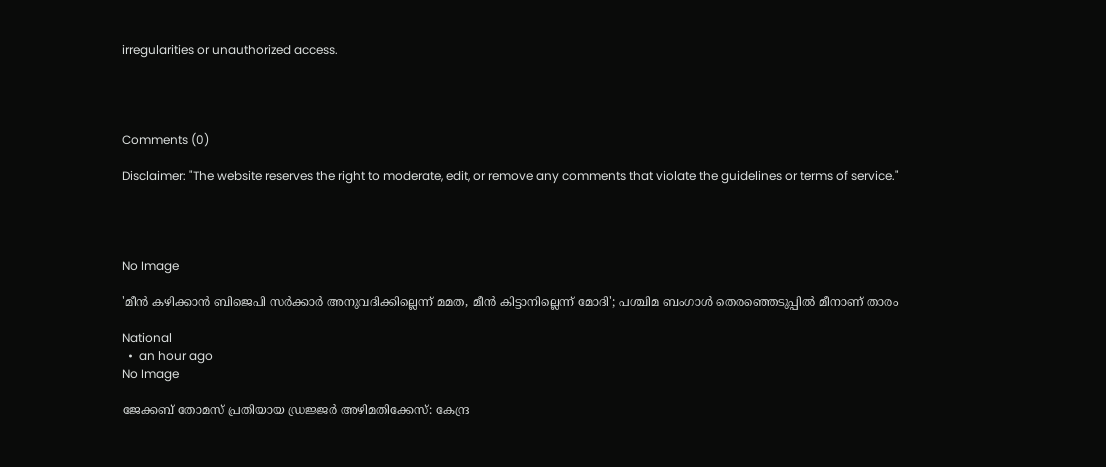irregularities or unauthorized access.




Comments (0)

Disclaimer: "The website reserves the right to moderate, edit, or remove any comments that violate the guidelines or terms of service."




No Image

'മീൻ കഴിക്കാൻ ബിജെപി സർക്കാർ അനുവദിക്കില്ലെന്ന് മമത, മീൻ കിട്ടാനില്ലെന്ന് മോദി'; പശ്ചിമ ബംഗാൾ തെരഞ്ഞെടുപ്പിൽ മീനാണ് താരം

National
  •  an hour ago
No Image

ജേക്കബ് തോമസ് പ്രതിയായ ഡ്രജ്ജര്‍ അഴിമതിക്കേസ്: കേന്ദ്ര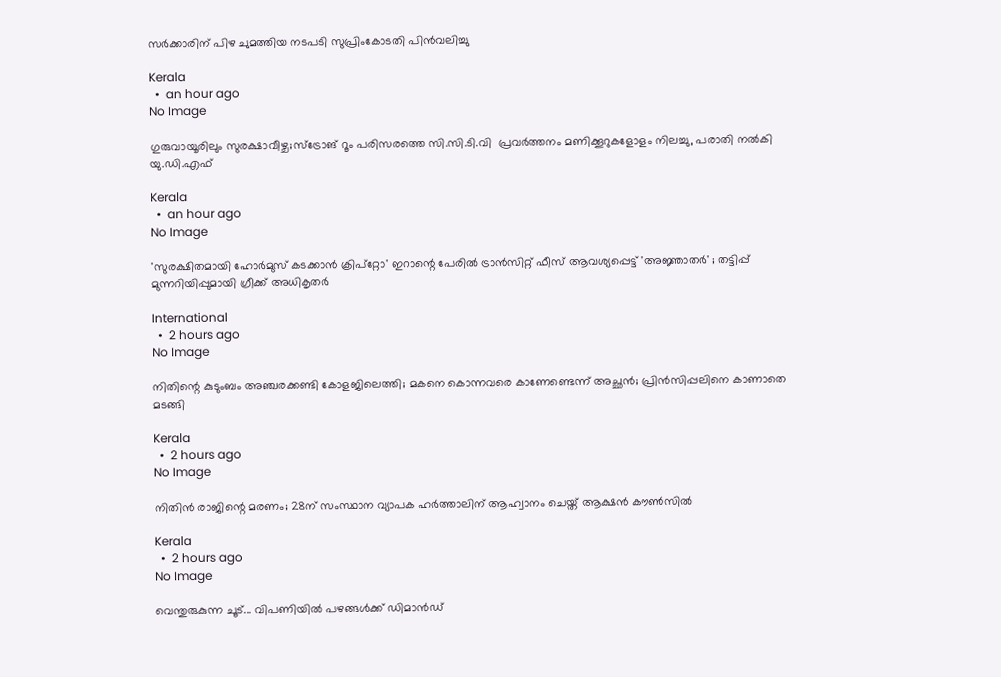സര്‍ക്കാരിന് പിഴ ചുമത്തിയ നടപടി സുപ്രിംകോടതി പിന്‍വലിച്ചു

Kerala
  •  an hour ago
No Image

ഗുരുവായൂരിലും സുരക്ഷാവീഴ്ച;സ്ട്രോങ് റൂം പരിസരത്തെ സി.സി.ടി.വി  പ്രവര്‍ത്തനം മണിക്കൂറുകളോളം നിലച്ചു, പരാതി നല്‍കി യു.ഡി.എഫ്

Kerala
  •  an hour ago
No Image

'സുരക്ഷിതമായി ഹോര്‍മുസ് കടക്കാന്‍ ക്രിപ്‌റ്റോ' ഇറാന്റെ പേരില്‍ ട്രാന്‍സിറ്റ് ഫീസ് ആവശ്യപ്പെട്ട് 'അജ്ഞാതര്‍' ; തട്ടിപ്പ് മുന്നറിയിപ്പുമായി ഗ്രീക്ക് അധികൃതര്‍

International
  •  2 hours ago
No Image

നിതിന്റെ കുടുംബം അഞ്ചരക്കണ്ടി കോളജിലെത്തി; മകനെ കൊന്നവരെ കാണേണ്ടെന്ന് അച്ഛൻ; പ്രിൻസിപ്പലിനെ കാണാതെ മടങ്ങി

Kerala
  •  2 hours ago
No Image

നിതിൻ രാജിന്റെ മരണം; 28ന് സംസ്ഥാന വ്യാപക ഹർത്താലിന് ആഹ്വാനം ചെയ്ത് ആക്ഷൻ കൗൺസിൽ

Kerala
  •  2 hours ago
No Image

വെന്തുരുകുന്ന ചൂട്... വിപണിയില്‍ പഴങ്ങള്‍ക്ക് ഡിമാന്‍ഡ്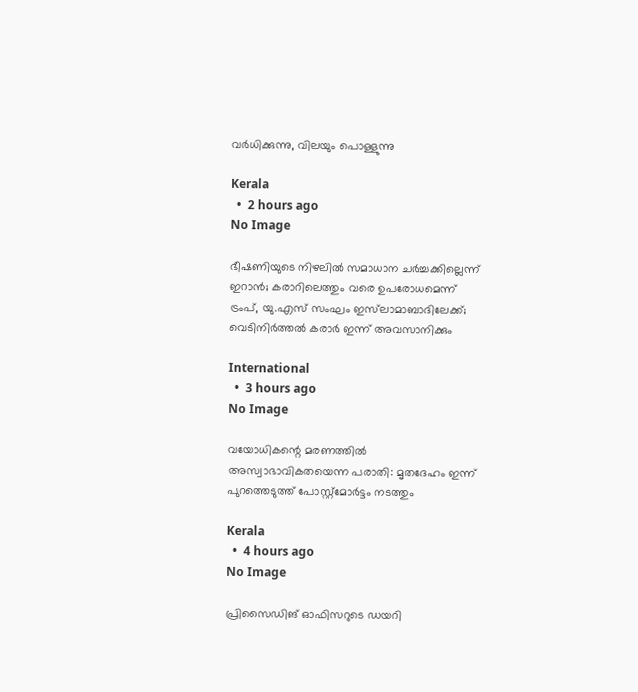വര്‍ധിക്കുന്നു, വിലയും പൊള്ളുന്നു

Kerala
  •  2 hours ago
No Image

ഭീഷണിയുടെ നിഴലില്‍ സമാധാന ചര്‍ച്ചക്കില്ലെന്ന് ഇറാന്‍; കരാറിലെത്തും വരെ ഉപരോധമെന്ന് ട്രംപ്, യു.എസ് സംഘം ഇസ്‌ലാമാബാദിലേക്ക്; വെടിനിര്‍ത്തല്‍ കരാര്‍ ഇന്ന് അവസാനിക്കും

International
  •  3 hours ago
No Image

വയോധികന്റെ മരണത്തില്‍ അസ്വാഭാവികതയെന്ന പരാതി: മൃതദേഹം ഇന്ന് പുറത്തെടുത്ത് പോസ്റ്റ്‌മോര്‍ട്ടം നടത്തും

Kerala
  •  4 hours ago
No Image

പ്രിസൈഡിങ് ഓഫിസറുടെ ഡയറി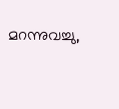മറന്നുവച്ചു,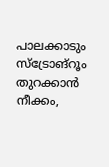പാലക്കാടും സ്‌ട്രോങ്‌റൂം തുറക്കാന്‍ നീക്കം,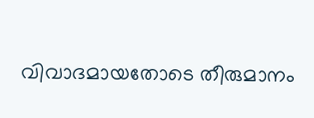വിവാദമായതോടെ തീരുമാനം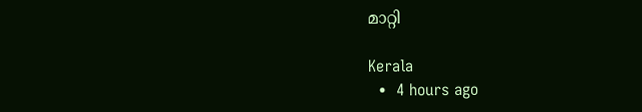മാറ്റി

Kerala
  •  4 hours ago